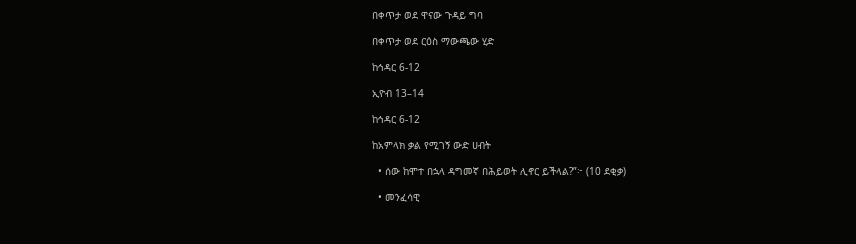በቀጥታ ወደ ዋናው ጉዳይ ግባ

በቀጥታ ወደ ርዕስ ማውጫው ሂድ

ከኅዳር 6-12

ኢዮብ 13–14

ከኅዳር 6-12

ከአምላክ ቃል የሚገኝ ውድ ሀብት

  • ሰው ከሞተ በኋላ ዳግመኛ በሕይወት ሊኖር ይችላል?”፦ (10 ደቂቃ)

  • መንፈሳዊ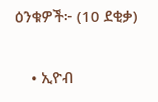ዕንቁዎች፦ (10 ደቂቃ)

    • ኢዮብ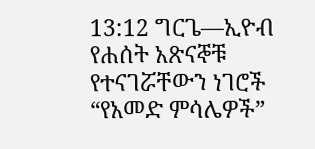13:12 ግርጌ—ኢዮብ የሐሰት አጽናኞቹ የተናገሯቸውን ነገሮች “የአመድ ምሳሌዎች”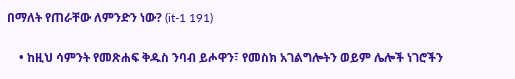በማለት የጠራቸው ለምንድን ነው? (it-1 191)

    • ከዚህ ሳምንት የመጽሐፍ ቅዱስ ንባብ ይሖዋን፣ የመስክ አገልግሎትን ወይም ሌሎች ነገሮችን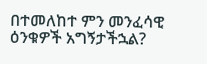በተመለከተ ምን መንፈሳዊ ዕንቁዎች አግኝታችኋል?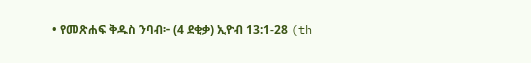• የመጽሐፍ ቅዱስ ንባብ፦ (4 ደቂቃ) ኢዮብ 13:1-28 (th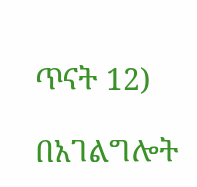ጥናት 12)

በአገልግሎት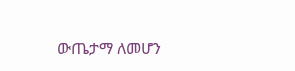ውጤታማ ለመሆን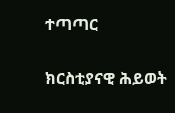ተጣጣር

ክርስቲያናዊ ሕይወት